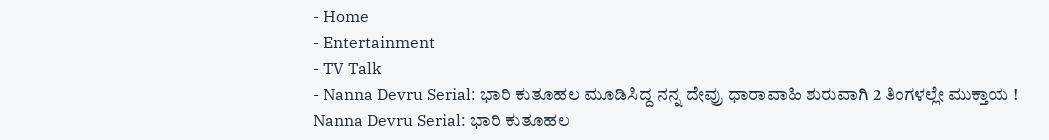- Home
- Entertainment
- TV Talk
- Nanna Devru Serial: ಭಾರಿ ಕುತೂಹಲ ಮೂಡಿಸಿದ್ದ ನನ್ನ ದೇವ್ರು ಧಾರಾವಾಹಿ ಶುರುವಾಗಿ 2 ತಿಂಗಳಲ್ಲೇ ಮುಕ್ತಾಯ !
Nanna Devru Serial: ಭಾರಿ ಕುತೂಹಲ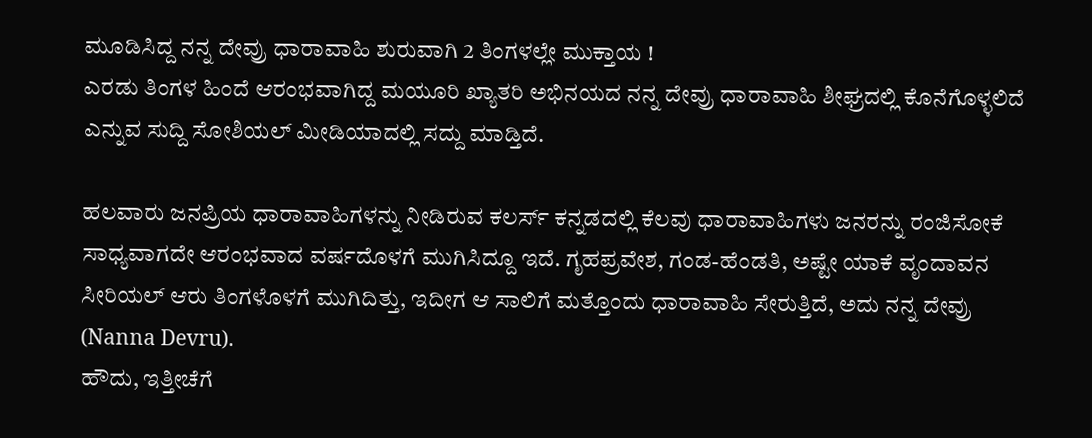ಮೂಡಿಸಿದ್ದ ನನ್ನ ದೇವ್ರು ಧಾರಾವಾಹಿ ಶುರುವಾಗಿ 2 ತಿಂಗಳಲ್ಲೇ ಮುಕ್ತಾಯ !
ಎರಡು ತಿಂಗಳ ಹಿಂದೆ ಆರಂಭವಾಗಿದ್ದ ಮಯೂರಿ ಖ್ಯಾತರಿ ಅಭಿನಯದ ನನ್ನ ದೇವ್ರು ಧಾರಾವಾಹಿ ಶೀಘ್ರದಲ್ಲಿ ಕೊನೆಗೊಳ್ಳಲಿದೆ ಎನ್ನುವ ಸುದ್ದಿ ಸೋಶಿಯಲ್ ಮೀಡಿಯಾದಲ್ಲಿ ಸದ್ದು ಮಾಡ್ತಿದೆ.

ಹಲವಾರು ಜನಪ್ರಿಯ ಧಾರಾವಾಹಿಗಳನ್ನು ನೀಡಿರುವ ಕಲರ್ಸ್ ಕನ್ನಡದಲ್ಲಿ ಕೆಲವು ಧಾರಾವಾಹಿಗಳು ಜನರನ್ನು ರಂಜಿಸೋಕೆ ಸಾಧ್ಯವಾಗದೇ ಆರಂಭವಾದ ವರ್ಷದೊಳಗೆ ಮುಗಿಸಿದ್ದೂ ಇದೆ. ಗೃಹಪ್ರವೇಶ, ಗಂಡ-ಹೆಂಡತಿ, ಅಷ್ಟೇ ಯಾಕೆ ವೃಂದಾವನ ಸೀರಿಯಲ್ ಆರು ತಿಂಗಳೊಳಗೆ ಮುಗಿದಿತ್ತು, ಇದೀಗ ಆ ಸಾಲಿಗೆ ಮತ್ತೊಂದು ಧಾರಾವಾಹಿ ಸೇರುತ್ತಿದೆ, ಅದು ನನ್ನ ದೇವ್ರು (Nanna Devru).
ಹೌದು, ಇತ್ತೀಚೆಗೆ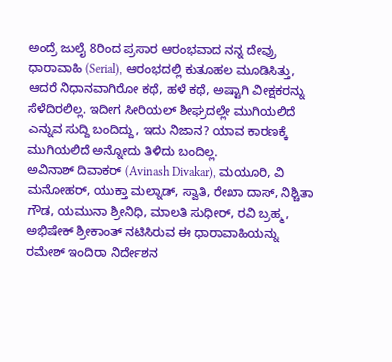ಅಂದ್ರೆ ಜುಲೈ 8ರಿಂದ ಪ್ರಸಾರ ಆರಂಭವಾದ ನನ್ನ ದೇವ್ರು ಧಾರಾವಾಹಿ (Serial), ಆರಂಭದಲ್ಲಿ ಕುತೂಹಲ ಮೂಡಿಸಿತ್ತು, ಆದರೆ ನಿಧಾನವಾಗಿರೋ ಕಥೆ, ಹಳೆ ಕಥೆ, ಅಷ್ಟಾಗಿ ವೀಕ್ಷಕರನ್ನು ಸೆಳೆದಿರಲಿಲ್ಲ. ಇದೀಗ ಸೀರಿಯಲ್ ಶೀಘ್ರದಲ್ಲೇ ಮುಗಿಯಲಿದೆ ಎನ್ನುವ ಸುದ್ದಿ ಬಂದಿದ್ದು, ಇದು ನಿಜಾನ? ಯಾವ ಕಾರಣಕ್ಕೆ ಮುಗಿಯಲಿದೆ ಅನ್ನೋದು ತಿಳಿದು ಬಂದಿಲ್ಲ.
ಅವಿನಾಶ್ ದಿವಾಕರ್ (Avinash Divakar), ಮಯೂರಿ, ವಿ ಮನೋಹರ್, ಯುಕ್ತಾ ಮಲ್ನಾಡ್, ಸ್ವಾತಿ, ರೇಖಾ ದಾಸ್, ನಿಶ್ಚಿತಾ ಗೌಡ, ಯಮುನಾ ಶ್ರೀನಿಧಿ, ಮಾಲತಿ ಸುಧೀರ್, ರವಿ ಬ್ರಹ್ಮ, ಅಭಿಷೇಕ್ ಶ್ರೀಕಾಂತ್ ನಟಿಸಿರುವ ಈ ಧಾರಾವಾಹಿಯನ್ನು ರಮೇಶ್ ಇಂದಿರಾ ನಿರ್ದೇಶನ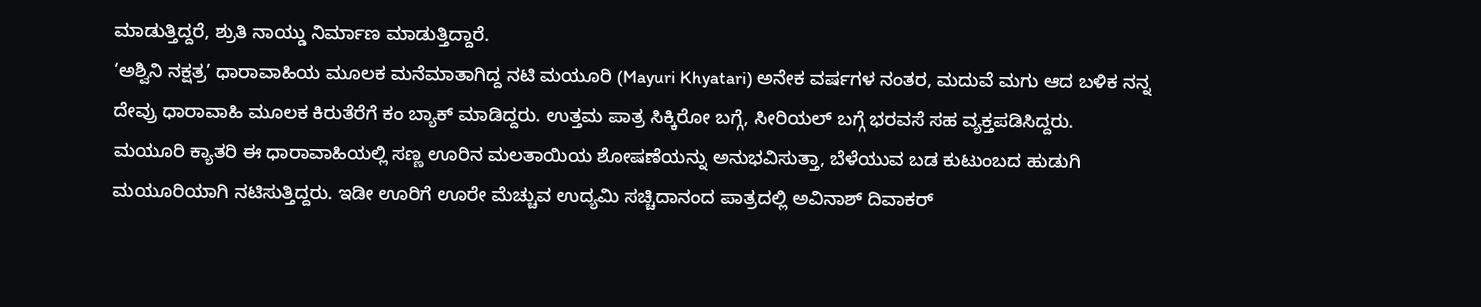ಮಾಡುತ್ತಿದ್ದರೆ, ಶ್ರುತಿ ನಾಯ್ಡು ನಿರ್ಮಾಣ ಮಾಡುತ್ತಿದ್ದಾರೆ.
‘ಅಶ್ವಿನಿ ನಕ್ಷತ್ರ’ ಧಾರಾವಾಹಿಯ ಮೂಲಕ ಮನೆಮಾತಾಗಿದ್ದ ನಟಿ ಮಯೂರಿ (Mayuri Khyatari) ಅನೇಕ ವರ್ಷಗಳ ನಂತರ, ಮದುವೆ ಮಗು ಆದ ಬಳಿಕ ನನ್ನ ದೇವ್ರು ಧಾರಾವಾಹಿ ಮೂಲಕ ಕಿರುತೆರೆಗೆ ಕಂ ಬ್ಯಾಕ್ ಮಾಡಿದ್ದರು. ಉತ್ತಮ ಪಾತ್ರ ಸಿಕ್ಕಿರೋ ಬಗ್ಗೆ, ಸೀರಿಯಲ್ ಬಗ್ಗೆ ಭರವಸೆ ಸಹ ವ್ಯಕ್ತಪಡಿಸಿದ್ದರು.
ಮಯೂರಿ ಕ್ಯಾತರಿ ಈ ಧಾರಾವಾಹಿಯಲ್ಲಿ ಸಣ್ಣ ಊರಿನ ಮಲತಾಯಿಯ ಶೋಷಣೆಯನ್ನು ಅನುಭವಿಸುತ್ತಾ, ಬೆಳೆಯುವ ಬಡ ಕುಟುಂಬದ ಹುಡುಗಿ ಮಯೂರಿಯಾಗಿ ನಟಿಸುತ್ತಿದ್ದರು. ಇಡೀ ಊರಿಗೆ ಊರೇ ಮೆಚ್ಚುವ ಉದ್ಯಮಿ ಸಚ್ಚಿದಾನಂದ ಪಾತ್ರದಲ್ಲಿ ಅವಿನಾಶ್ ದಿವಾಕರ್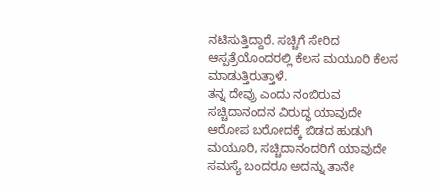ನಟಿಸುತ್ತಿದ್ದಾರೆ. ಸಚ್ಚಿಗೆ ಸೇರಿದ ಆಸ್ಪತ್ರೆಯೊಂದರಲ್ಲಿ ಕೆಲಸ ಮಯೂರಿ ಕೆಲಸ ಮಾಡುತ್ತಿರುತ್ತಾಳೆ.
ತನ್ನ ದೇವ್ರು ಎಂದು ನಂಬಿರುವ ಸಚ್ಚಿದಾನಂದನ ವಿರುದ್ಧ ಯಾವುದೇ ಆರೋಪ ಬರೋದಕ್ಕೆ ಬಿಡದ ಹುಡುಗಿ ಮಯೂರಿ, ಸಚ್ಚಿದಾನಂದರಿಗೆ ಯಾವುದೇ ಸಮಸ್ಯೆ ಬಂದರೂ ಅದನ್ನು ತಾನೇ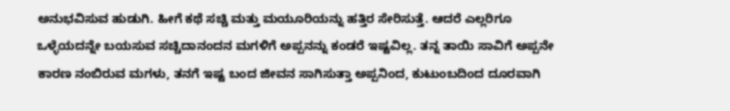ಅನುಭವಿಸುವ ಹುಡುಗಿ. ಹೀಗೆ ಕಥೆ ಸಚ್ಚಿ ಮತ್ತು ಮಯೂರಿಯನ್ನು ಹತ್ತಿರ ಸೇರಿಸುತ್ತೆ. ಆದರೆ ಎಲ್ಲರಿಗೂ ಒಳ್ಳೆಯದನ್ನೇ ಬಯಸುವ ಸಚ್ಚಿದಾನಂದನ ಮಗಳಿಗೆ ಅಪ್ಪನನ್ನು ಕಂಡರೆ ಇಷ್ಟವಿಲ್ಲ. ತನ್ನ ತಾಯಿ ಸಾವಿಗೆ ಅಪ್ಪನೇ ಕಾರಣ ನಂಬಿರುವ ಮಗಳು, ತನಗೆ ಇಷ್ಟ ಬಂದ ಜೀವನ ಸಾಗಿಸುತ್ತಾ ಅಪ್ಪನಿಂದ, ಕುಟುಂಬದಿಂದ ದೂರವಾಗಿ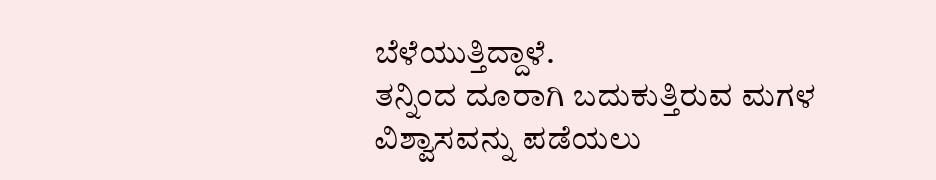ಬೆಳೆಯುತ್ತಿದ್ದಾಳೆ.
ತನ್ನಿಂದ ದೂರಾಗಿ ಬದುಕುತ್ತಿರುವ ಮಗಳ ವಿಶ್ವಾಸವನ್ನು ಪಡೆಯಲು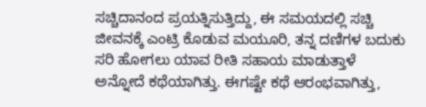ಸಚ್ಚಿದಾನಂದ ಪ್ರಯತ್ನಿಸುತ್ತಿದ್ದು, ಈ ಸಮಯದಲ್ಲಿ ಸಚ್ಚಿ ಜೀವನಕ್ಕೆ ಎಂಟ್ರಿ ಕೊಡುವ ಮಯೂರಿ, ತನ್ನ ದಣಿಗಳ ಬದುಕು ಸರಿ ಹೋಗಲು ಯಾವ ರೀತಿ ಸಹಾಯ ಮಾಡುತ್ತಾಳೆ ಅನ್ನೋದೆ ಕಥೆಯಾಗಿತ್ತು. ಈಗಷ್ಟೇ ಕಥೆ ಆರಂಭವಾಗಿತ್ತು,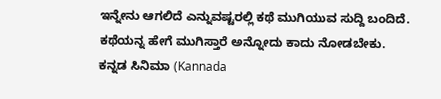ಇನ್ನೇನು ಆಗಲಿದೆ ಎನ್ನುವಷ್ಟರಲ್ಲಿ ಕಥೆ ಮುಗಿಯುವ ಸುದ್ದಿ ಬಂದಿದೆ. ಕಥೆಯನ್ನ ಹೇಗೆ ಮುಗಿಸ್ತಾರೆ ಅನ್ನೋದು ಕಾದು ನೋಡಬೇಕು.
ಕನ್ನಡ ಸಿನಿಮಾ (Kannada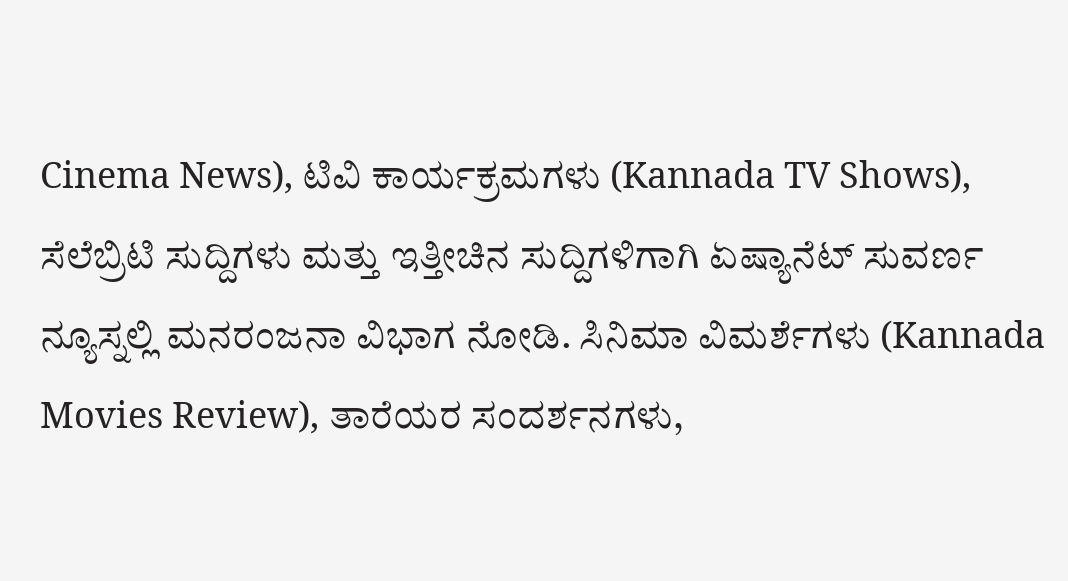Cinema News), ಟಿವಿ ಕಾರ್ಯಕ್ರಮಗಳು (Kannada TV Shows), ಸೆಲೆಬ್ರಿಟಿ ಸುದ್ದಿಗಳು ಮತ್ತು ಇತ್ತೀಚಿನ ಸುದ್ದಿಗಳಿಗಾಗಿ ಏಷ್ಯಾನೆಟ್ ಸುವರ್ಣ ನ್ಯೂಸ್ನಲ್ಲಿ ಮನರಂಜನಾ ವಿಭಾಗ ನೋಡಿ. ಸಿನಿಮಾ ವಿಮರ್ಶೆಗಳು (Kannada Movies Review), ತಾರೆಯರ ಸಂದರ್ಶನಗಳು,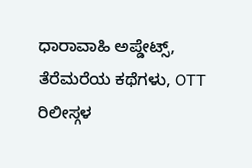ಧಾರಾವಾಹಿ ಅಪ್ಡೇಟ್ಸ್, ತೆರೆಮರೆಯ ಕಥೆಗಳು, OTT ರಿಲೀಸ್ಗಳ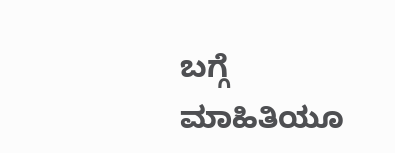ಬಗ್ಗೆ ಮಾಹಿತಿಯೂ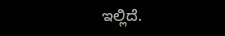ಇಲ್ಲಿದೆ.